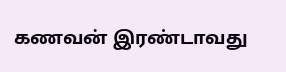கணவன் இரண்டாவது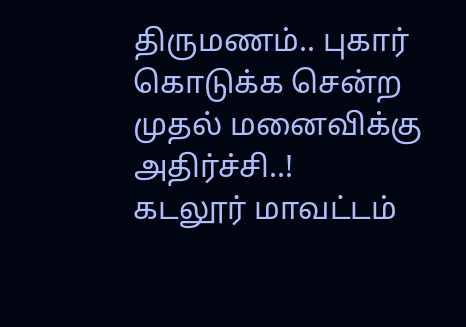திருமணம்.. புகார் கொடுக்க சென்ற முதல் மனைவிக்கு அதிர்ச்சி..!
கடலூர் மாவட்டம்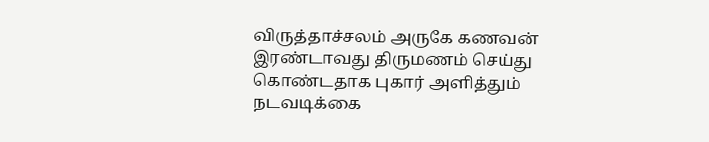விருத்தாச்சலம் அருகே கணவன் இரண்டாவது திருமணம் செய்து கொண்டதாக புகார் அளித்தும் நடவடிக்கை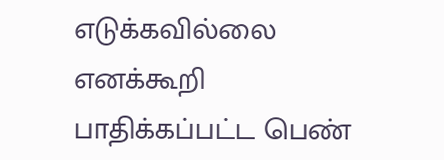எடுக்கவில்லை எனக்கூறி பாதிக்கப்பட்ட பெண்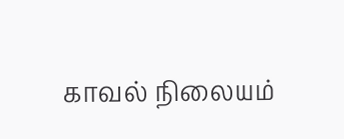காவல் நிலையம்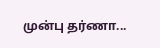முன்பு தர்ணா...